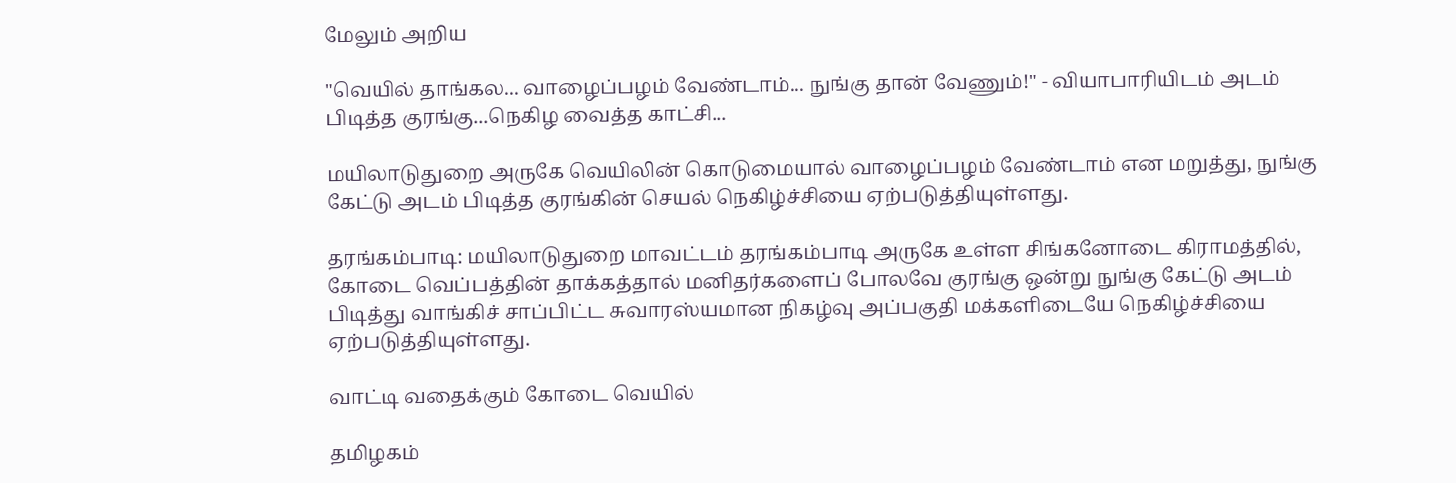மேலும் அறிய

"வெயில் தாங்கல... வாழைப்பழம் வேண்டாம்... நுங்கு தான் வேணும்!" - வியாபாரியிடம் அடம் பிடித்த குரங்கு...நெகிழ வைத்த காட்சி...

மயிலாடுதுறை அருகே வெயிலின் கொடுமையால் வாழைப்பழம் வேண்டாம் என மறுத்து, நுங்கு கேட்டு அடம் பிடித்த குரங்கின் செயல் நெகிழ்ச்சியை ஏற்படுத்தியுள்ளது.

தரங்கம்பாடி: மயிலாடுதுறை மாவட்டம் தரங்கம்பாடி அருகே உள்ள சிங்கனோடை கிராமத்தில், கோடை வெப்பத்தின் தாக்கத்தால் மனிதர்களைப் போலவே குரங்கு ஒன்று நுங்கு கேட்டு அடம் பிடித்து வாங்கிச் சாப்பிட்ட சுவாரஸ்யமான நிகழ்வு அப்பகுதி மக்களிடையே நெகிழ்ச்சியை ஏற்படுத்தியுள்ளது.

வாட்டி வதைக்கும் கோடை வெயில்

தமிழகம்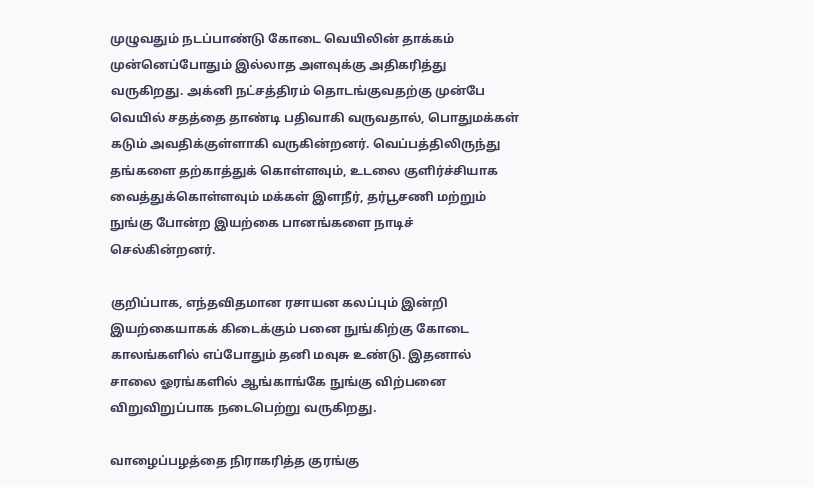முழுவதும் நடப்பாண்டு கோடை வெயிலின் தாக்கம் முன்னெப்போதும் இல்லாத அளவுக்கு அதிகரித்து வருகிறது. அக்னி நட்சத்திரம் தொடங்குவதற்கு முன்பே வெயில் சதத்தை தாண்டி பதிவாகி வருவதால், பொதுமக்கள் கடும் அவதிக்குள்ளாகி வருகின்றனர். வெப்பத்திலிருந்து தங்களை தற்காத்துக் கொள்ளவும், உடலை குளிர்ச்சியாக வைத்துக்கொள்ளவும் மக்கள் இளநீர், தர்பூசணி மற்றும் நுங்கு போன்ற இயற்கை பானங்களை நாடிச் செல்கின்றனர்.

குறிப்பாக, எந்தவிதமான ரசாயன கலப்பும் இன்றி இயற்கையாகக் கிடைக்கும் பனை நுங்கிற்கு கோடை காலங்களில் எப்போதும் தனி மவுசு உண்டு. இதனால் சாலை ஓரங்களில் ஆங்காங்கே நுங்கு விற்பனை விறுவிறுப்பாக நடைபெற்று வருகிறது.

வாழைப்பழத்தை நிராகரித்த குரங்கு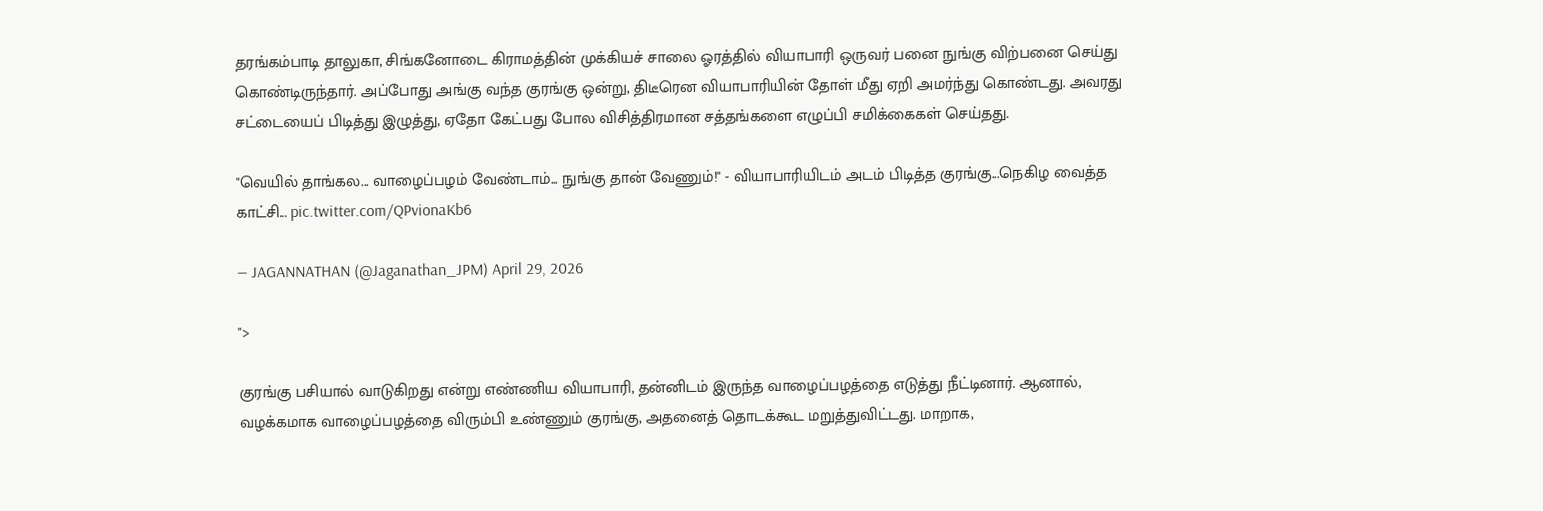தரங்கம்பாடி தாலுகா, சிங்கனோடை கிராமத்தின் முக்கியச் சாலை ஓரத்தில் வியாபாரி ஒருவர் பனை நுங்கு விற்பனை செய்து கொண்டிருந்தார். அப்போது அங்கு வந்த குரங்கு ஒன்று, திடீரென வியாபாரியின் தோள் மீது ஏறி அமர்ந்து கொண்டது. அவரது சட்டையைப் பிடித்து இழுத்து, ஏதோ கேட்பது போல விசித்திரமான சத்தங்களை எழுப்பி சமிக்கைகள் செய்தது.

"வெயில் தாங்கல... வாழைப்பழம் வேண்டாம்... நுங்கு தான் வேணும்!" - வியாபாரியிடம் அடம் பிடித்த குரங்கு...நெகிழ வைத்த காட்சி... pic.twitter.com/QPvionaKb6

— JAGANNATHAN (@Jaganathan_JPM) April 29, 2026

">

குரங்கு பசியால் வாடுகிறது என்று எண்ணிய வியாபாரி, தன்னிடம் இருந்த வாழைப்பழத்தை எடுத்து நீட்டினார். ஆனால், வழக்கமாக வாழைப்பழத்தை விரும்பி உண்ணும் குரங்கு, அதனைத் தொடக்கூட மறுத்துவிட்டது. மாறாக,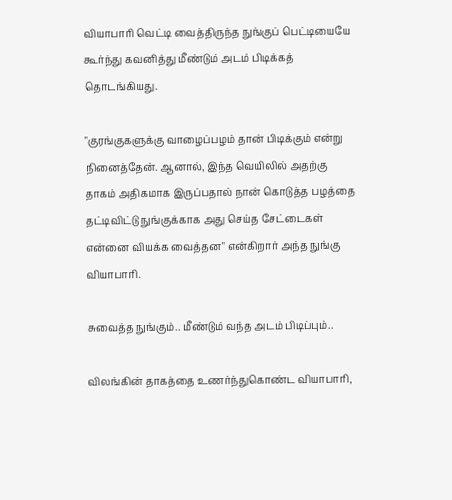வியாபாரி வெட்டி வைத்திருந்த நுங்குப் பெட்டியையே கூர்ந்து கவனித்து மீண்டும் அடம் பிடிக்கத் தொடங்கியது.

"குரங்குகளுக்கு வாழைப்பழம் தான் பிடிக்கும் என்று நினைத்தேன். ஆனால், இந்த வெயிலில் அதற்கு தாகம் அதிகமாக இருப்பதால் நான் கொடுத்த பழத்தை தட்டிவிட்டு நுங்குக்காக அது செய்த சேட்டைகள் என்னை வியக்க வைத்தன" என்கிறார் அந்த நுங்கு வியாபாரி.

சுவைத்த நுங்கும்.. மீண்டும் வந்த அடம் பிடிப்பும்..

விலங்கின் தாகத்தை உணர்ந்துகொண்ட வியாபாரி,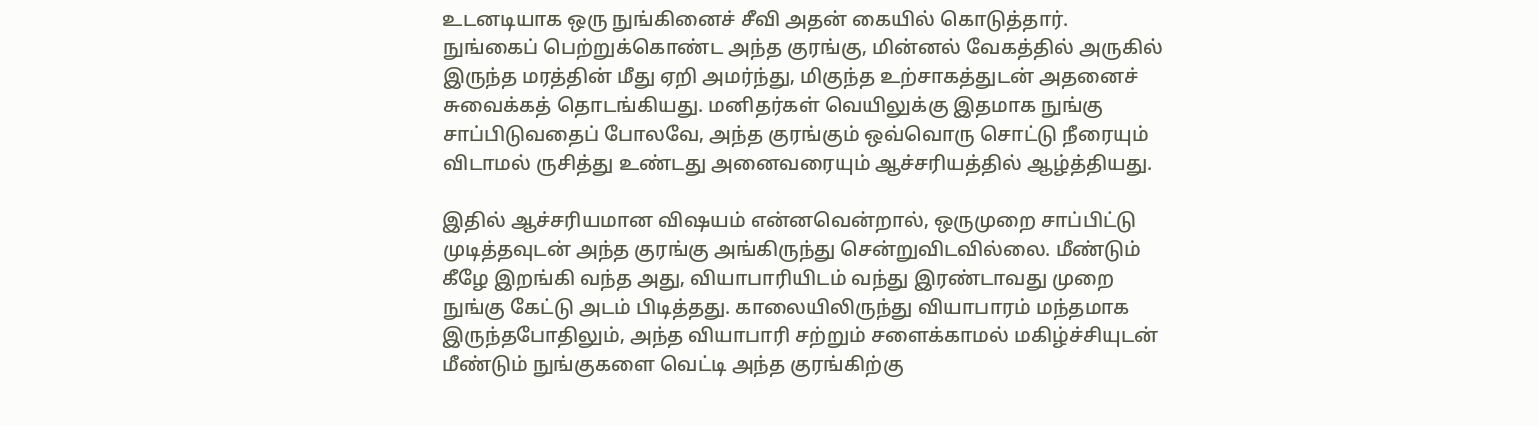உடனடியாக ஒரு நுங்கினைச் சீவி அதன் கையில் கொடுத்தார். நுங்கைப் பெற்றுக்கொண்ட அந்த குரங்கு, மின்னல் வேகத்தில் அருகில் இருந்த மரத்தின் மீது ஏறி அமர்ந்து, மிகுந்த உற்சாகத்துடன் அதனைச் சுவைக்கத் தொடங்கியது. மனிதர்கள் வெயிலுக்கு இதமாக நுங்கு சாப்பிடுவதைப் போலவே, அந்த குரங்கும் ஒவ்வொரு சொட்டு நீரையும் விடாமல் ருசித்து உண்டது அனைவரையும் ஆச்சரியத்தில் ஆழ்த்தியது.

இதில் ஆச்சரியமான விஷயம் என்னவென்றால், ஒருமுறை சாப்பிட்டு முடித்தவுடன் அந்த குரங்கு அங்கிருந்து சென்றுவிடவில்லை. மீண்டும் கீழே இறங்கி வந்த அது, வியாபாரியிடம் வந்து இரண்டாவது முறை நுங்கு கேட்டு அடம் பிடித்தது. காலையிலிருந்து வியாபாரம் மந்தமாக இருந்தபோதிலும், அந்த வியாபாரி சற்றும் சளைக்காமல் மகிழ்ச்சியுடன் மீண்டும் நுங்குகளை வெட்டி அந்த குரங்கிற்கு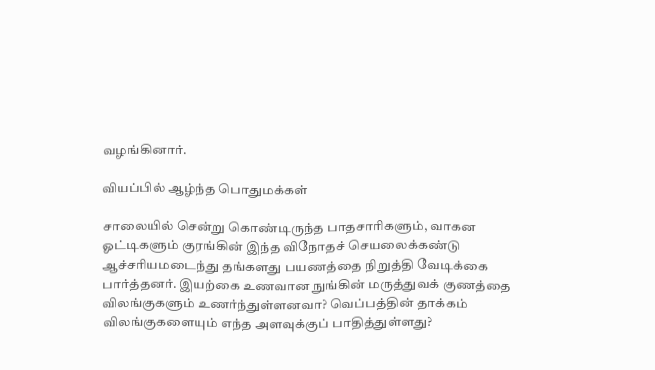வழங்கினார்.

வியப்பில் ஆழ்ந்த பொதுமக்கள்

சாலையில் சென்று கொண்டிருந்த பாதசாரிகளும், வாகன ஓட்டிகளும் குரங்கின் இந்த விநோதச் செயலைக்கண்டு ஆச்சரியமடைந்து தங்களது பயணத்தை நிறுத்தி வேடிக்கை பார்த்தனர். இயற்கை உணவான நுங்கின் மருத்துவக் குணத்தை விலங்குகளும் உணர்ந்துள்ளனவா? வெப்பத்தின் தாக்கம் விலங்குகளையும் எந்த அளவுக்குப் பாதித்துள்ளது?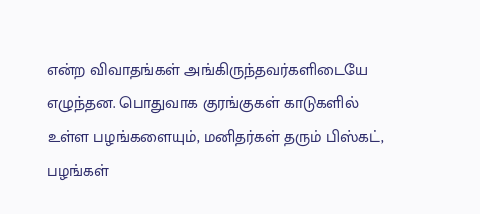என்ற விவாதங்கள் அங்கிருந்தவர்களிடையே எழுந்தன. பொதுவாக குரங்குகள் காடுகளில் உள்ள பழங்களையும், மனிதர்கள் தரும் பிஸ்கட், பழங்கள்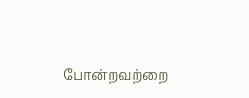போன்றவற்றை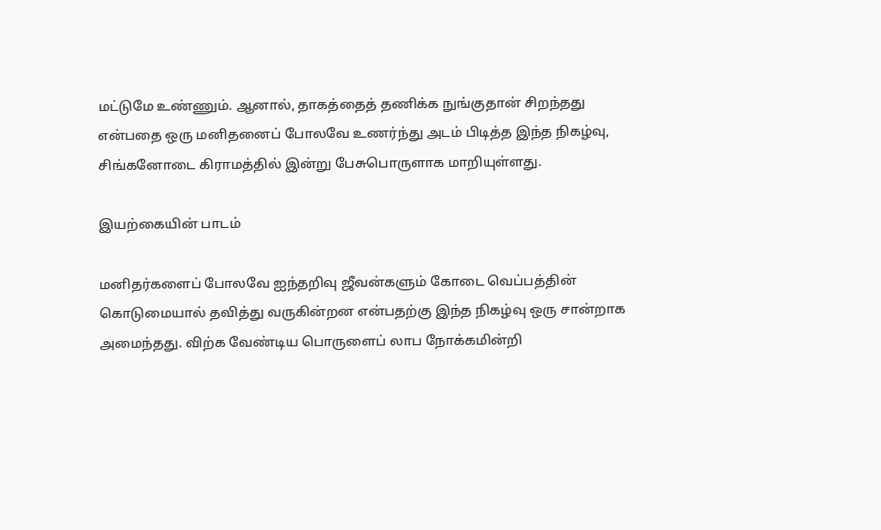மட்டுமே உண்ணும். ஆனால், தாகத்தைத் தணிக்க நுங்குதான் சிறந்தது என்பதை ஒரு மனிதனைப் போலவே உணர்ந்து அடம் பிடித்த இந்த நிகழ்வு, சிங்கனோடை கிராமத்தில் இன்று பேசுபொருளாக மாறியுள்ளது.

இயற்கையின் பாடம்

மனிதர்களைப் போலவே ஐந்தறிவு ஜீவன்களும் கோடை வெப்பத்தின் கொடுமையால் தவித்து வருகின்றன என்பதற்கு இந்த நிகழ்வு ஒரு சான்றாக அமைந்தது. விற்க வேண்டிய பொருளைப் லாப நோக்கமின்றி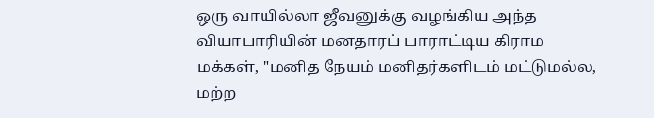ஒரு வாயில்லா ஜீவனுக்கு வழங்கிய அந்த வியாபாரியின் மனதாரப் பாராட்டிய கிராம மக்கள், "மனித நேயம் மனிதர்களிடம் மட்டுமல்ல, மற்ற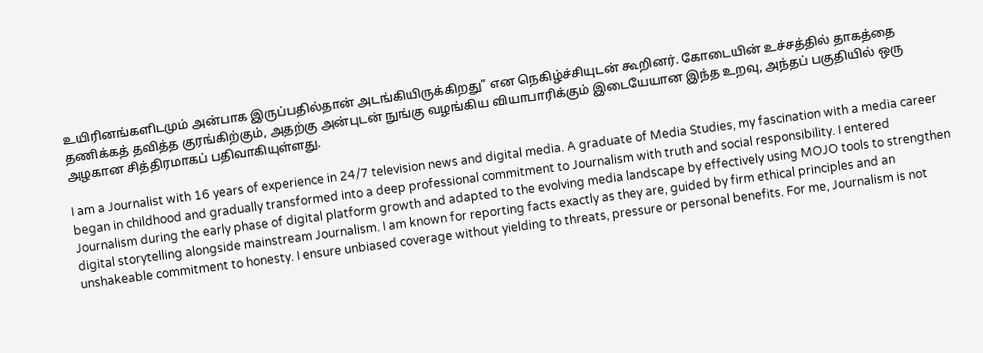உயிரினங்களிடமும் அன்பாக இருப்பதில்தான் அடங்கியிருக்கிறது" என நெகிழ்ச்சியுடன் கூறினர். கோடையின் உச்சத்தில் தாகத்தை தணிக்கத் தவித்த குரங்கிற்கும், அதற்கு அன்புடன் நுங்கு வழங்கிய வியாபாரிக்கும் இடையேயான இந்த உறவு, அந்தப் பகுதியில் ஒரு அழகான சித்திரமாகப் பதிவாகியுள்ளது.

I am a Journalist with 16 years of experience in 24/7 television news and digital media. A graduate of Media Studies, my fascination with a media career began in childhood and gradually transformed into a deep professional commitment to Journalism with truth and social responsibility. I entered Journalism during the early phase of digital platform growth and adapted to the evolving media landscape by effectively using MOJO tools to strengthen digital storytelling alongside mainstream Journalism. I am known for reporting facts exactly as they are, guided by firm ethical principles and an unshakeable commitment to honesty. I ensure unbiased coverage without yielding to threats, pressure or personal benefits. For me, Journalism is not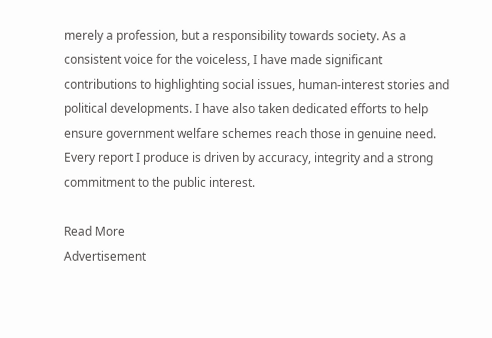merely a profession, but a responsibility towards society. As a consistent voice for the voiceless, I have made significant contributions to highlighting social issues, human-interest stories and political developments. I have also taken dedicated efforts to help ensure government welfare schemes reach those in genuine need. Every report I produce is driven by accuracy, integrity and a strong commitment to the public interest.

Read More
Advertisement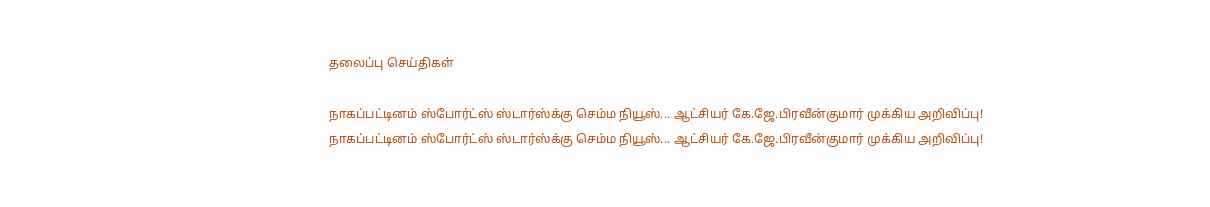தலைப்பு செய்திகள்

நாகப்பட்டினம் ஸ்போர்ட்ஸ் ஸ்டார்ஸ்க்கு செம்ம நியூஸ்... ஆட்சியர் கே.ஜே.பிரவீன்குமார் முக்கிய அறிவிப்பு!
நாகப்பட்டினம் ஸ்போர்ட்ஸ் ஸ்டார்ஸ்க்கு செம்ம நியூஸ்... ஆட்சியர் கே.ஜே.பிரவீன்குமார் முக்கிய அறிவிப்பு!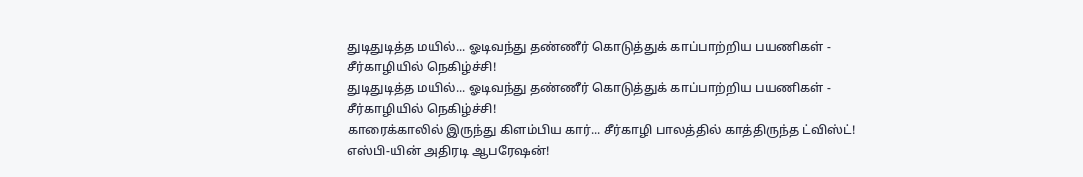துடிதுடித்த மயில்... ஓடிவந்து தண்ணீர் கொடுத்துக் காப்பாற்றிய பயணிகள் - சீர்காழியில் நெகிழ்ச்சி!
துடிதுடித்த மயில்... ஓடிவந்து தண்ணீர் கொடுத்துக் காப்பாற்றிய பயணிகள் - சீர்காழியில் நெகிழ்ச்சி!
காரைக்காலில் இருந்து கிளம்பிய கார்... சீர்காழி பாலத்தில் காத்திருந்த ட்விஸ்ட்! எஸ்பி-யின் அதிரடி ஆபரேஷன்!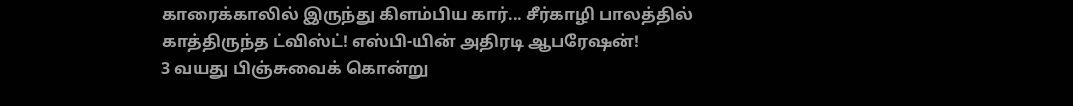காரைக்காலில் இருந்து கிளம்பிய கார்... சீர்காழி பாலத்தில் காத்திருந்த ட்விஸ்ட்! எஸ்பி-யின் அதிரடி ஆபரேஷன்!
3 வயது பிஞ்சுவைக் கொன்று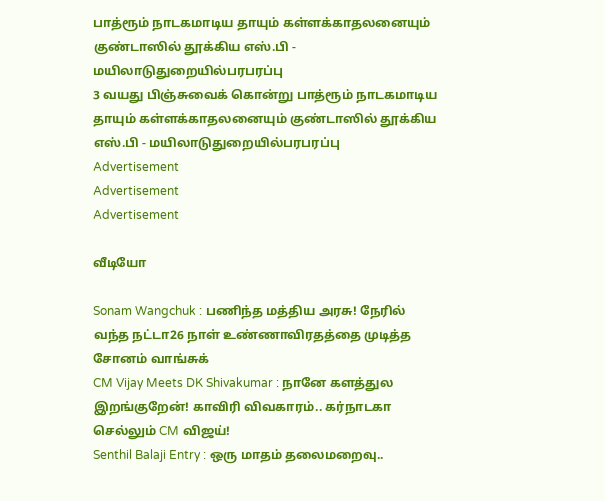பாத்ரூம் நாடகமாடிய தாயும் கள்ளக்காதலனையும் குண்டாஸில் தூக்கிய எஸ்.பி - மயிலாடுதுறையில்பரபரப்பு
3 வயது பிஞ்சுவைக் கொன்று பாத்ரூம் நாடகமாடிய தாயும் கள்ளக்காதலனையும் குண்டாஸில் தூக்கிய எஸ்.பி - மயிலாடுதுறையில்பரபரப்பு
Advertisement
Advertisement
Advertisement

வீடியோ

Sonam Wangchuk : பணிந்த மத்திய அரசு! நேரில் வந்த நட்டா26 நாள் உண்ணாவிரதத்தை முடித்த சோனம் வாங்சுக்
CM Vijay Meets DK Shivakumar : நானே களத்துல இறங்குறேன்! காவிரி விவகாரம்.. கர்நாடகா செல்லும் CM விஜய்!
Senthil Balaji Entry : ஒரு மாதம் தலைமறைவு..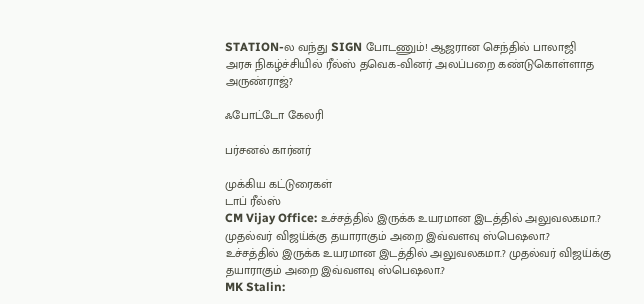STATION-ல வந்து SIGN போடணும்! ஆஜரான செந்தில் பாலாஜி
அரசு நிகழ்ச்சியில் ரீல்ஸ் தவெக-வினர் அலப்பறை கண்டுகொள்ளாத அருண்ராஜ்?

ஃபோட்டோ கேலரி

பர்சனல் கார்னர்

முக்கிய கட்டுரைகள்
டாப் ரீல்ஸ்
CM Vijay Office: உச்சத்தில் இருக்க உயரமான இடத்தில் அலுவலகமா.? முதல்வர் விஜய்க்கு தயாராகும் அறை இவ்வளவு ஸ்பெஷலா.?
உச்சத்தில் இருக்க உயரமான இடத்தில் அலுவலகமா.? முதல்வர் விஜய்க்கு தயாராகும் அறை இவ்வளவு ஸ்பெஷலா.?
MK Stalin: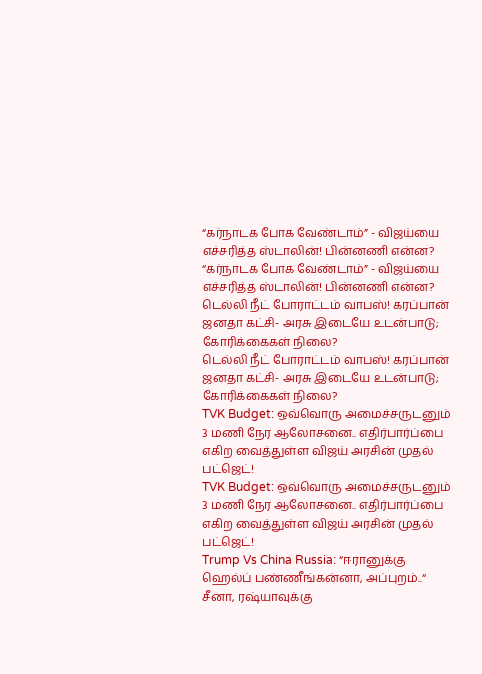“கர்நாடக போக வேண்டாம்” - விஜய்யை எச்சரித்த ஸ்டாலின்! பின்னணி என்ன?
“கர்நாடக போக வேண்டாம்” - விஜய்யை எச்சரித்த ஸ்டாலின்! பின்னணி என்ன?
டெல்லி நீட் போராட்டம் வாபஸ்! கரப்பான் ஜனதா கட்சி- அரசு இடையே உடன்பாடு; கோரிக்கைகள் நிலை?
டெல்லி நீட் போராட்டம் வாபஸ்! கரப்பான் ஜனதா கட்சி- அரசு இடையே உடன்பாடு; கோரிக்கைகள் நிலை?
TVK Budget: ஒவ்வொரு அமைச்சருடனும் 3 மணி நேர ஆலோசனை.. எதிர்பார்ப்பை எகிற வைத்துள்ள விஜய் அரசின் முதல் பட்ஜெட்!
TVK Budget: ஒவ்வொரு அமைச்சருடனும் 3 மணி நேர ஆலோசனை.. எதிர்பார்ப்பை எகிற வைத்துள்ள விஜய் அரசின் முதல் பட்ஜெட்!
Trump Vs China Russia: “ஈரானுக்கு ஹெல்ப் பண்ணீங்கன்னா, அப்புறம்..“ சீனா, ரஷ்யாவுக்கு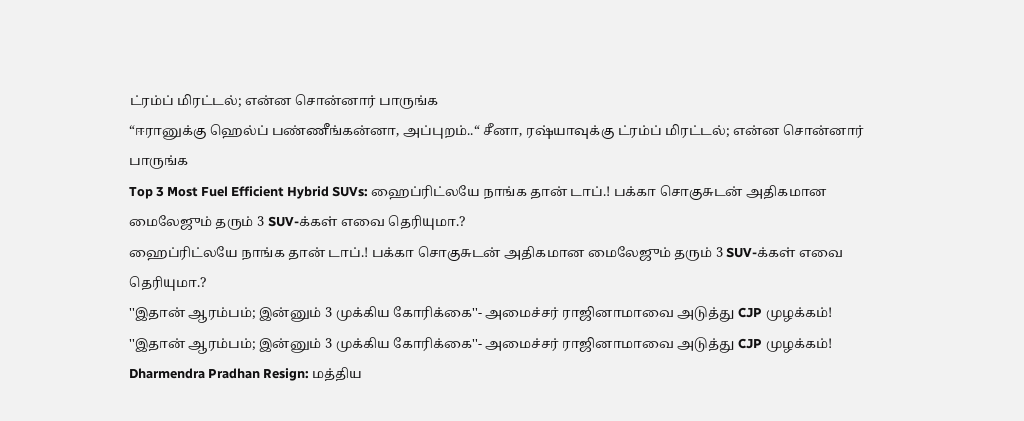ட்ரம்ப் மிரட்டல்; என்ன சொன்னார் பாருங்க
“ஈரானுக்கு ஹெல்ப் பண்ணீங்கன்னா, அப்புறம்..“ சீனா, ரஷ்யாவுக்கு ட்ரம்ப் மிரட்டல்; என்ன சொன்னார் பாருங்க
Top 3 Most Fuel Efficient Hybrid SUVs: ஹைப்ரிட்லயே நாங்க தான் டாப்.! பக்கா சொகுசுடன் அதிகமான மைலேஜும் தரும் 3 SUV-க்கள் எவை தெரியுமா.?
ஹைப்ரிட்லயே நாங்க தான் டாப்.! பக்கா சொகுசுடன் அதிகமான மைலேஜும் தரும் 3 SUV-க்கள் எவை தெரியுமா.?
''இதான் ஆரம்பம்; இன்னும் 3 முக்கிய கோரிக்கை''- அமைச்சர் ராஜினாமாவை அடுத்து CJP முழக்கம்!
''இதான் ஆரம்பம்; இன்னும் 3 முக்கிய கோரிக்கை''- அமைச்சர் ராஜினாமாவை அடுத்து CJP முழக்கம்!
Dharmendra Pradhan Resign: மத்திய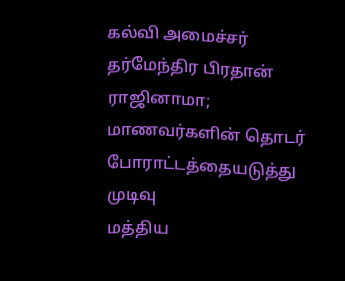கல்வி அமைச்சர் தர்மேந்திர பிரதான் ராஜினாமா; மாணவர்களின் தொடர் போராட்டத்தையடுத்து முடிவு
மத்திய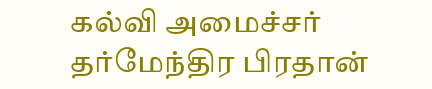கல்வி அமைச்சர் தர்மேந்திர பிரதான்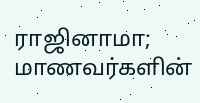ராஜினாமா; மாணவர்களின்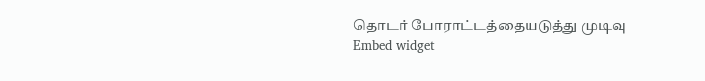தொடர் போராட்டத்தையடுத்து முடிவு
Embed widget